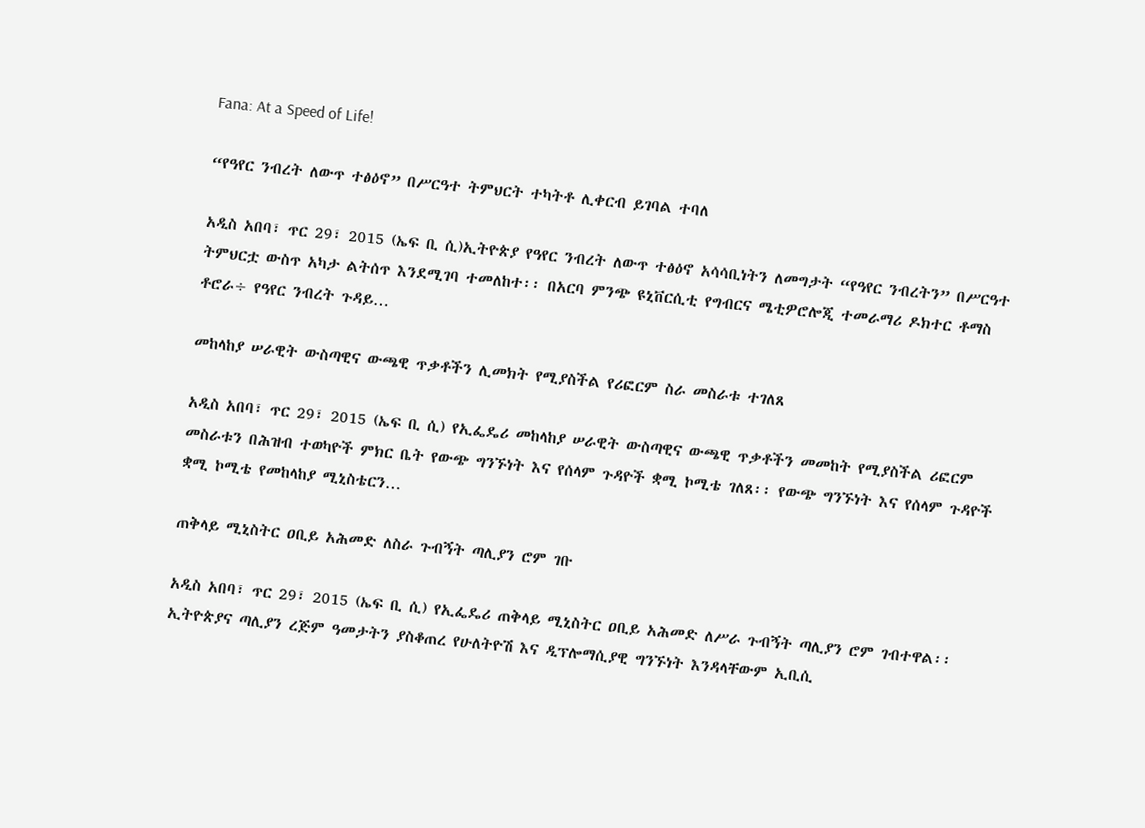Fana: At a Speed of Life!

“የዓየር ንብረት ለውጥ ተፅዕኖ” በሥርዓተ ትምህርት ተካትቶ ሊቀርብ ይገባል ተባለ

አዲስ አበባ፣ ጥር 29፣ 2015 (ኤፍ ቢ ሲ)ኢትዮጵያ የዓየር ንብረት ለውጥ ተፅዕኖ አሳሳቢነትን ለመግታት “የዓየር ንብረትን” በሥርዓተ ትምህርቷ ውስጥ አካታ ልትሰጥ እንደሚገባ ተመለከተ፡፡ በአርባ ምንጭ ዩኒቨርሲቲ የግብርና ሜቲዎሮሎጂ ተመራማሪ ዶክተር ቶማስ ቶሮራ÷ የዓየር ንብረት ጉዳይ…

መከላከያ ሠራዊት ውስጣዊና ውጫዊ ጥቃቶችን ሊመክት የሚያስችል የሪፎርም ስራ መስራቱ ተገለጸ

አዲስ አበባ፣ ጥር 29፣ 2015 (ኤፍ ቢ ሲ) የኢፌዴሪ መከላከያ ሠራዊት ውስጣዊና ውጫዊ ጥቃቶችን መመከት የሚያስችል ሪፎርም መስራቱን በሕዝብ ተወካዮች ምክር ቤት የውጭ ግንኙነት እና የሰላም ጉዳዮች ቋሚ ኮሚቴ ገለጸ፡፡ የውጭ ግንኙነት እና የሰላም ጉዳዮች ቋሚ ኮሚቴ የመከላከያ ሚኒስቴርን…

ጠቅላይ ሚኒስትር ዐቢይ አሕመድ ለስራ ጉብኝት ጣሊያን ሮም ገቡ

አዲስ አበባ፣ ጥር 29፣ 2015 (ኤፍ ቢ ሲ) የኢፌዴሪ ጠቅላይ ሚኒስትር ዐቢይ አሕመድ ለሥራ ጉብኝት ጣሊያን ሮም ገብተዋል፡፡   ኢትዮጵያና ጣሊያን ረጅም ዓመታትን ያስቆጠረ የሁለትዮሽ እና ዲፕሎማሲያዊ ግንኙነት እንዳላቸውም ኢቢሲ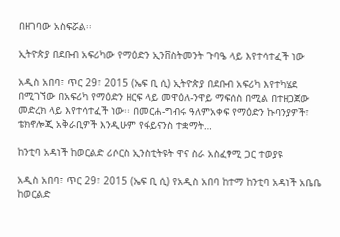በዘገባው አስፍሯል፡፡

ኢትዮጵያ በደቡብ አፍሪካው የማዕድን ኢንቨስትመንት ጉባዔ ላይ እየተሳተፈች ነው

አዲስ አበባ፣ ጥር 29፣ 2015 (ኤፍ ቢ ሲ) ኢትዮጵያ በደቡብ አፍሪካ እየተካሄደ በሚገኘው በአፍሪካ የማዕድን ዘርፍ ላይ መዋዕለ-ንዋይ ማፍሰስ በሚል በተዘጋጀው መድረክ ላይ እየተሳተፈች ነው፡፡ በመርሐ-ግብሩ ዓለምአቀፍ የማዕድን ኩባንያዎች፣ ቴክኖሎጂ አቅራቢዎች እንዲሁም የፋይናንስ ተቋማት…

ከንቲባ አዳነች ከወርልድ ሪሶርስ ኢንስቲትዩት ዋና ስራ አስፈፃሚ ጋር ተወያዩ

አዲስ አበባ፣ ጥር 29፣ 2015 (ኤፍ ቢ ሲ) የአዲስ አበባ ከተማ ከንቲባ አዳነች አቤቤ ከወርልድ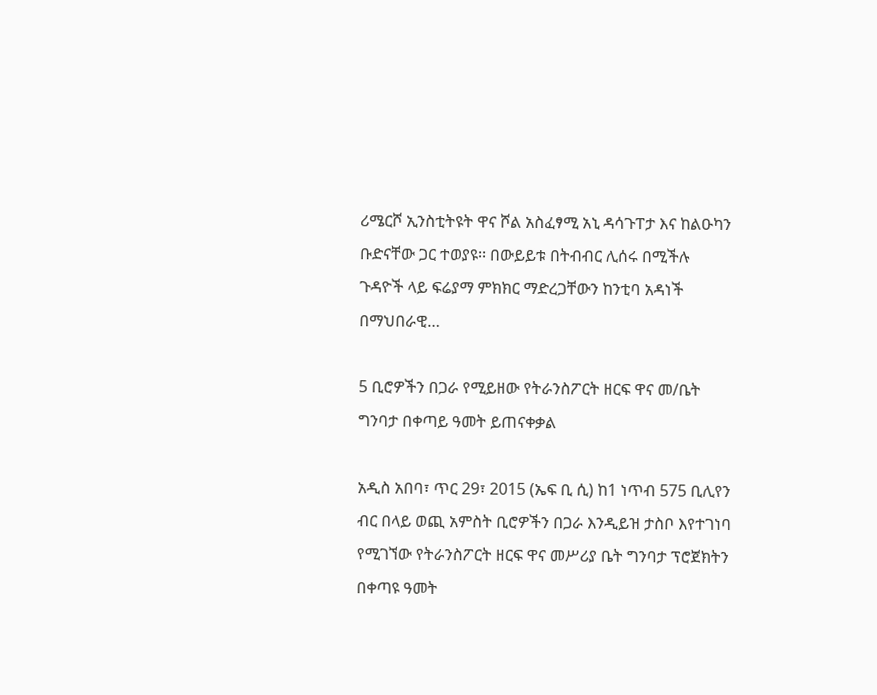ሪሜርሾ ኢንስቲትዩት ዋና ሾል አስፈፃሚ አኒ ዳሳጉፐታ እና ከልዑካን ቡድናቸው ጋር ተወያዩ፡፡ በውይይቱ በትብብር ሊሰሩ በሚችሉ ጉዳዮች ላይ ፍሬያማ ምክክር ማድረጋቸውን ከንቲባ አዳነች በማህበራዊ…

5 ቢሮዎችን በጋራ የሚይዘው የትራንስፖርት ዘርፍ ዋና መ/ቤት ግንባታ በቀጣይ ዓመት ይጠናቀቃል

አዲስ አበባ፣ ጥር 29፣ 2015 (ኤፍ ቢ ሲ) ከ1 ነጥብ 575 ቢሊየን ብር በላይ ወጪ አምስት ቢሮዎችን በጋራ እንዲይዝ ታስቦ እየተገነባ የሚገኘው የትራንስፖርት ዘርፍ ዋና መሥሪያ ቤት ግንባታ ፕሮጀክትን በቀጣዩ ዓመት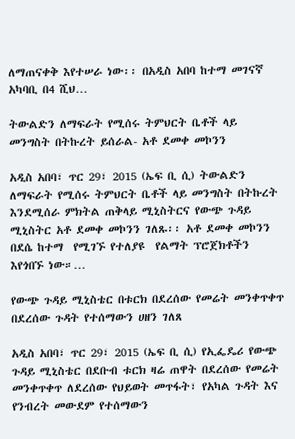ለማጠናቀቅ እየተሠራ ነው፡፡ በአዲስ አበባ ከተማ መገናኛ አካባቢ በ4 ሺህ…

ትውልድን ለማፍራት የሚሰሩ ትምህርት ቤቶች ላይ መንግስት በትኩረት ይሰራል- አቶ ደመቀ መኮንን

አዲስ አበባ፣ ጥር 29፣ 2015 (ኤፍ ቢ ሲ) ትውልድን ለማፍራት የሚሰሩ ትምህርት ቤቶች ላይ መንግስት በትኩረት እንደሚሰራ ምክትል ጠቅላይ ሚኒስትርና የውጭ ጉዳይ ሚኒስትር አቶ ደመቀ መኮንን ገለጹ፡፡ አቶ ደመቀ መኮንን በደሴ ከተማ  የሚገኙ የተለያዩ  የልማት ፕሮጀክቶችን እየጎበኙ ነው።…

የውጭ ጉዳይ ሚኒስቴር በቱርክ በደረሰው የመሬት መንቀጥቀጥ በደረሰው ጉዳት የተሰማውን ሀዘን ገለጸ

አዲስ አበባ፣ ጥር 29፣ 2015 (ኤፍ ቢ ሲ) የኢፌዴሪ የውጭ ጉዳይ ሚኒስቴር በደቡብ ቱርክ ዛሬ ጠዋት በደረሰው የመሬት መንቀጥቀጥ ለደረሰው የህይወት መጥፋት፣ የአካል ጉዳት እና የንብረት መውደም የተሰማውን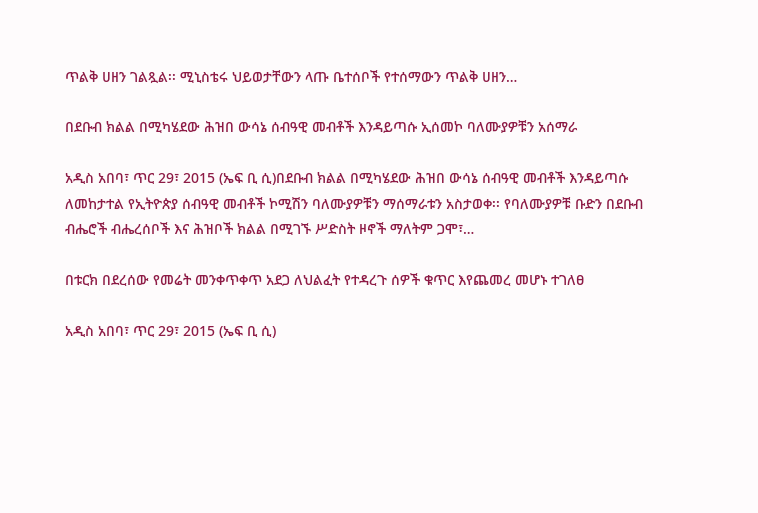ጥልቅ ሀዘን ገልጿል፡፡ ሚኒስቴሩ ህይወታቸውን ላጡ ቤተሰቦች የተሰማውን ጥልቅ ሀዘን…

በደቡብ ክልል በሚካሄደው ሕዝበ ውሳኔ ሰብዓዊ መብቶች እንዳይጣሱ ኢሰመኮ ባለሙያዎቹን አሰማራ

አዲስ አበባ፣ ጥር 29፣ 2015 (ኤፍ ቢ ሲ)በደቡብ ክልል በሚካሄደው ሕዝበ ውሳኔ ሰብዓዊ መብቶች እንዳይጣሱ ለመከታተል የኢትዮጵያ ሰብዓዊ መብቶች ኮሚሽን ባለሙያዎቹን ማሰማራቱን አስታወቀ፡፡ የባለሙያዎቹ ቡድን በደቡብ ብሔሮች ብሔረሰቦች እና ሕዝቦች ክልል በሚገኙ ሥድስት ዞኖች ማለትም ጋሞ፣…

በቱርክ በደረሰው የመሬት መንቀጥቀጥ አደጋ ለህልፈት የተዳረጉ ሰዎች ቁጥር እየጨመረ መሆኑ ተገለፀ

አዲስ አበባ፣ ጥር 29፣ 2015 (ኤፍ ቢ ሲ)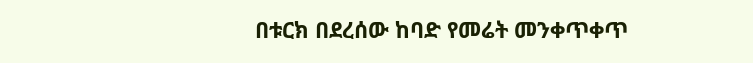በቱርክ በደረሰው ከባድ የመሬት መንቀጥቀጥ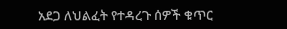አደጋ ለህልፈት የተዳረጉ ሰዎች ቁጥር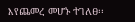እየጨመረ መሆኑ ተገለፀ፡፡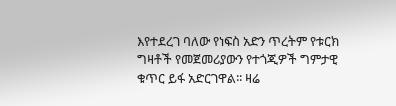እየተደረገ ባለው የነፍስ አድን ጥረትም የቱርክ ግዛቶች የመጀመሪያውን የተጎጂዎች ግምታዊ ቁጥር ይፋ አድርገዋል፡፡ ዛሬ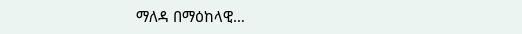ማለዳ በማዕከላዊ…